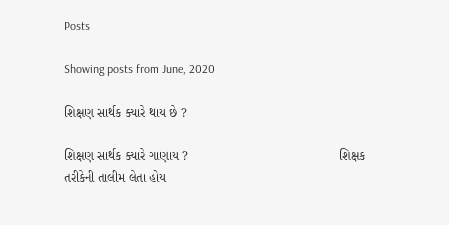Posts

Showing posts from June, 2020

શિક્ષણ સાર્થક ક્યારે થાય છે ?

શિક્ષણ સાર્થક ક્યારે ગાણાય ?                                          શિક્ષક તરીકેની તાલીમ લેતા હોય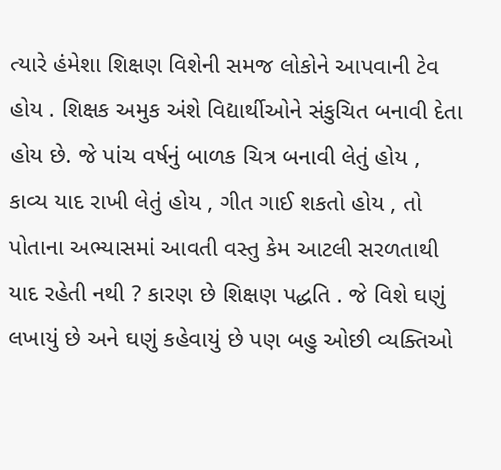ત્યારે હંમેશા શિક્ષણ વિશેની સમજ લોકોને આપવાની ટેવ હોય . શિક્ષક અમુક અંશે વિદ્યાર્થીઓને સંકુચિત બનાવી દેતા હોય છે. જે પાંચ વર્ષનું બાળક ચિત્ર બનાવી લેતું હોય ,  કાવ્ય યાદ રાખી લેતું હોય , ગીત ગાઈ શકતો હોય , તો પોતાના અભ્યાસમાં આવતી વસ્તુ કેમ આટલી સરળતાથી યાદ રહેતી નથી ? કારણ છે શિક્ષણ પદ્ધતિ . જે વિશે ઘણું લખાયું છે અને ઘણું કહેવાયું છે પણ બહુ ઓછી વ્યક્તિઓ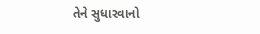તેને સુધારવાનો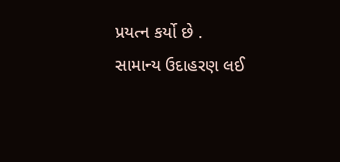પ્રયત્ન કર્યો છે .                                 સામાન્ય ઉદાહરણ લઈ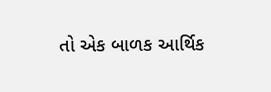તો એક બાળક આર્થિક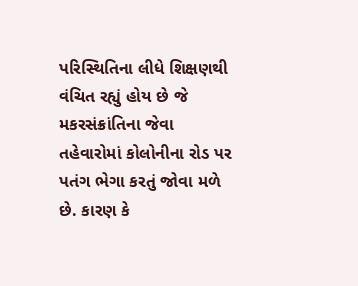પરિસ્થિતિના લીધે શિક્ષણથી વંચિત રહ્યું હોય છે જે મકરસંક્રાંતિના જેવા  તહેવારોમાં કોલોનીના રોડ પર પતંગ ભેગા કરતું જોવા મળે છે. કારણ કે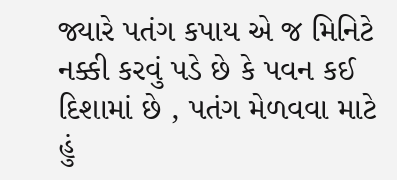જ્યારે પતંગ કપાય એ જ મિનિટે નક્કી કરવું પડે છે કે પવન કઈ દિશામાં છે , પતંગ મેળવવા માટે હું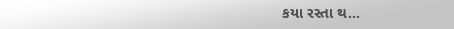કયા રસ્તા થ...